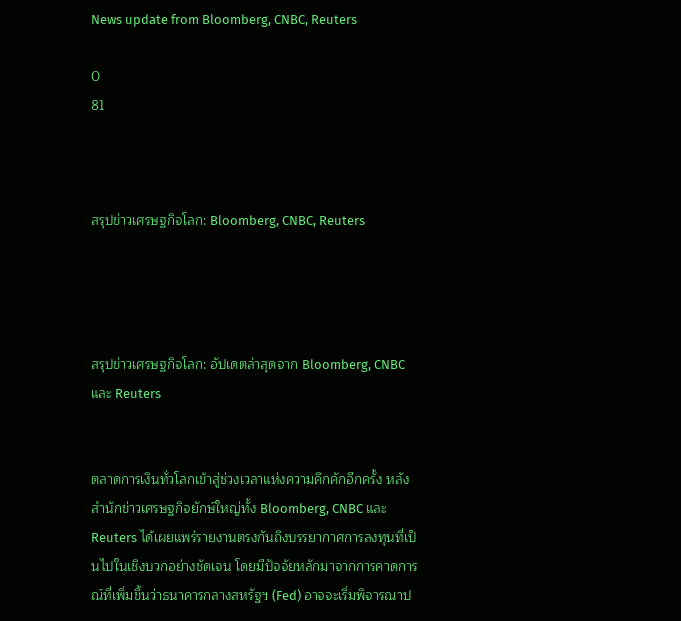News update from Bloomberg, CNBC, Reuters

0
81



สรุปข่าวเศรษฐกิจโลก: Bloomberg, CNBC, Reuters




สรุปข่าวเศรษฐกิจโลก: อัปเดตล่าสุดจาก Bloomberg, CNBC และ Reuters


ตลาดการเงินทั่วโลกเข้าสู่ช่วงเวลาแห่งความคึกคักอีกครั้ง หลังสำนักข่าวเศรษฐกิจยักษ์ใหญ่ทั้ง Bloomberg, CNBC และ Reuters ได้เผยแพร่รายงานตรงกันถึงบรรยากาศการลงทุนที่เป็นไปในเชิงบวกอย่างชัดเจน โดยมีปัจจัยหลักมาจากการคาดการณ์ที่เพิ่มขึ้นว่าธนาคารกลางสหรัฐฯ (Fed) อาจจะเริ่มพิจารณาป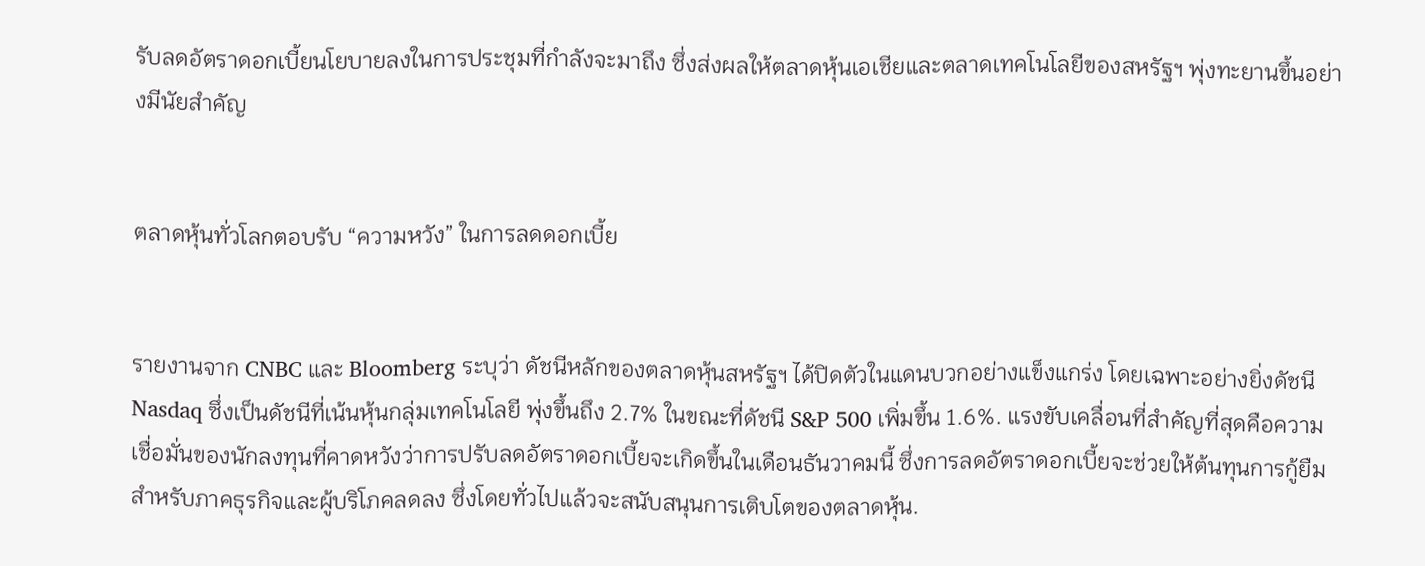รับลดอัตราดอกเบี้ยนโยบายลงในการประชุมที่กำลังจะมาถึง ซึ่งส่งผลให้ตลาดหุ้นเอเชียและตลาดเทคโนโลยีของสหรัฐฯ พุ่งทะยานขึ้นอย่างมีนัยสำคัญ


ตลาดหุ้นทั่วโลกตอบรับ “ความหวัง” ในการลดดอกเบี้ย


รายงานจาก CNBC และ Bloomberg ระบุว่า ดัชนีหลักของตลาดหุ้นสหรัฐฯ ได้ปิดตัวในแดนบวกอย่างแข็งแกร่ง โดยเฉพาะอย่างยิ่งดัชนี Nasdaq ซึ่งเป็นดัชนีที่เน้นหุ้นกลุ่มเทคโนโลยี พุ่งขึ้นถึง 2.7% ในขณะที่ดัชนี S&P 500 เพิ่มขึ้น 1.6%. แรงขับเคลื่อนที่สำคัญที่สุดคือความเชื่อมั่นของนักลงทุนที่คาดหวังว่าการปรับลดอัตราดอกเบี้ยจะเกิดขึ้นในเดือนธันวาคมนี้ ซึ่งการลดอัตราดอกเบี้ยจะช่วยให้ต้นทุนการกู้ยืมสำหรับภาคธุรกิจและผู้บริโภคลดลง ซึ่งโดยทั่วไปแล้วจะสนับสนุนการเติบโตของตลาดหุ้น.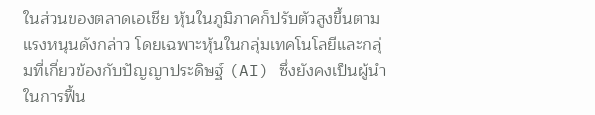ในส่วนของตลาดเอเชีย หุ้นในภูมิภาคก็ปรับตัวสูงขึ้นตามแรงหนุนดังกล่าว โดยเฉพาะหุ้นในกลุ่มเทคโนโลยีและกลุ่มที่เกี่ยวข้องกับปัญญาประดิษฐ์ (AI) ซึ่งยังคงเป็นผู้นำในการฟื้น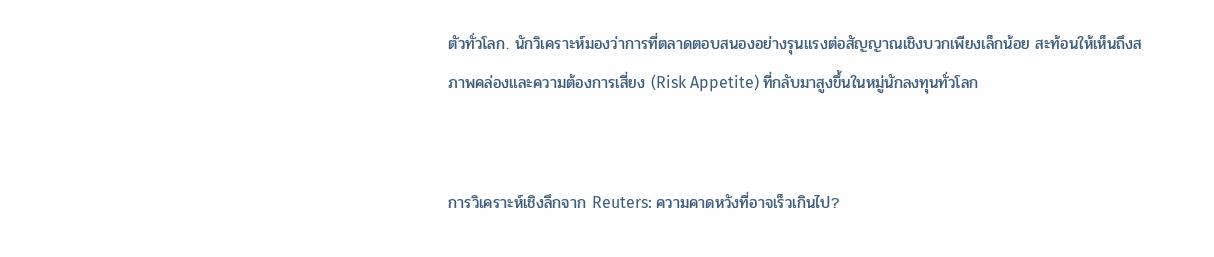ตัวทั่วโลก. นักวิเคราะห์มองว่าการที่ตลาดตอบสนองอย่างรุนแรงต่อสัญญาณเชิงบวกเพียงเล็กน้อย สะท้อนให้เห็นถึงสภาพคล่องและความต้องการเสี่ยง (Risk Appetite) ที่กลับมาสูงขึ้นในหมู่นักลงทุนทั่วโลก


การวิเคราะห์เชิงลึกจาก Reuters: ความคาดหวังที่อาจเร็วเกินไป?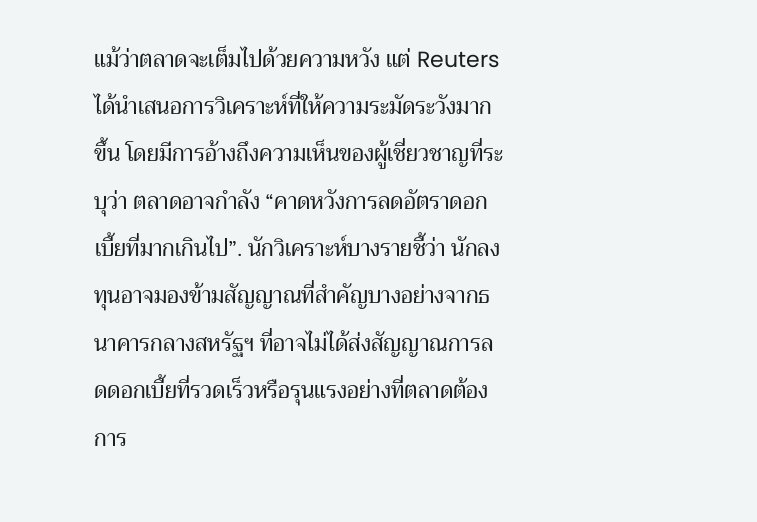แม้ว่าตลาดจะเต็มไปด้วยความหวัง แต่ Reuters ได้นำเสนอการวิเคราะห์ที่ให้ความระมัดระวังมากขึ้น โดยมีการอ้างถึงความเห็นของผู้เชี่ยวชาญที่ระบุว่า ตลาดอาจกำลัง “คาดหวังการลดอัตราดอกเบี้ยที่มากเกินไป”. นักวิเคราะห์บางรายชี้ว่า นักลงทุนอาจมองข้ามสัญญาณที่สำคัญบางอย่างจากธนาคารกลางสหรัฐฯ ที่อาจไม่ได้ส่งสัญญาณการลดดอกเบี้ยที่รวดเร็วหรือรุนแรงอย่างที่ตลาดต้องการ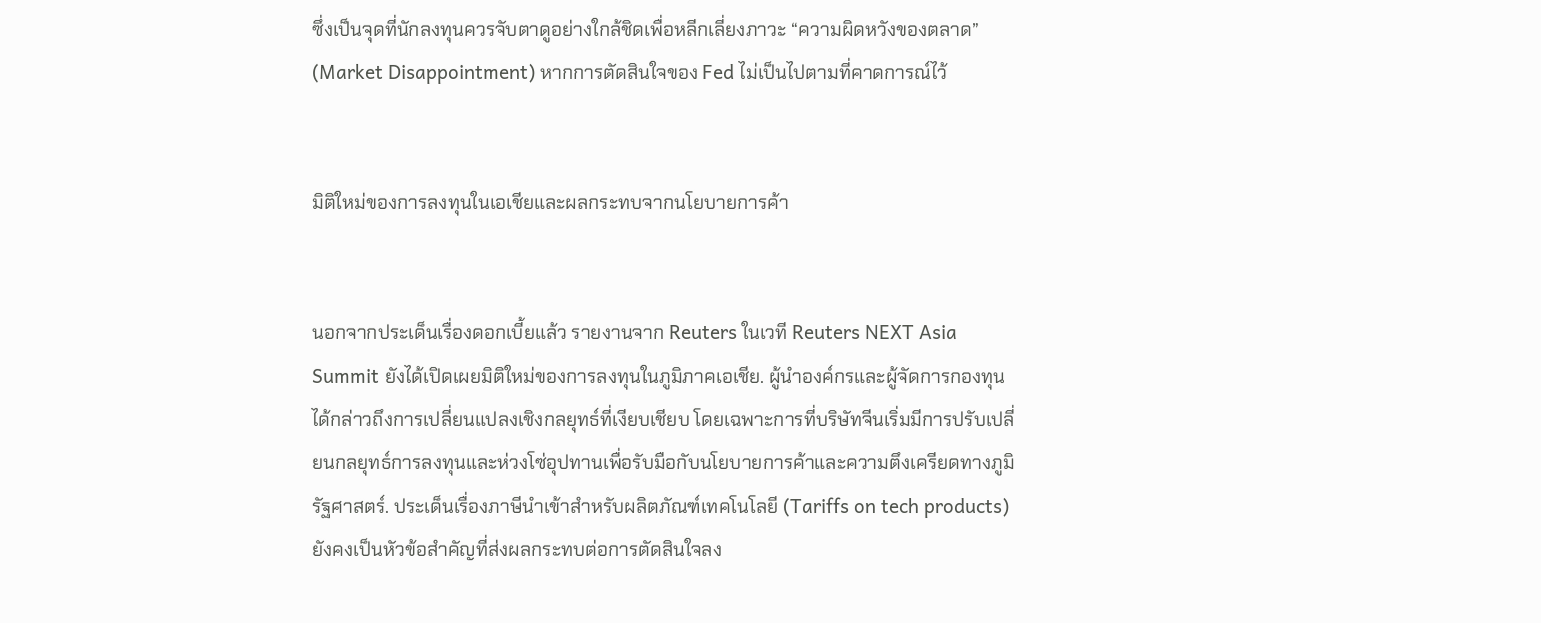ซึ่งเป็นจุดที่นักลงทุนควรจับตาดูอย่างใกล้ชิดเพื่อหลีกเลี่ยงภาวะ “ความผิดหวังของตลาด” (Market Disappointment) หากการตัดสินใจของ Fed ไม่เป็นไปตามที่คาดการณ์ไว้


มิติใหม่ของการลงทุนในเอเชียและผลกระทบจากนโยบายการค้า


นอกจากประเด็นเรื่องดอกเบี้ยแล้ว รายงานจาก Reuters ในเวที Reuters NEXT Asia Summit ยังได้เปิดเผยมิติใหม่ของการลงทุนในภูมิภาคเอเชีย. ผู้นำองค์กรและผู้จัดการกองทุนได้กล่าวถึงการเปลี่ยนแปลงเชิงกลยุทธ์ที่เงียบเชียบ โดยเฉพาะการที่บริษัทจีนเริ่มมีการปรับเปลี่ยนกลยุทธ์การลงทุนและห่วงโซ่อุปทานเพื่อรับมือกับนโยบายการค้าและความตึงเครียดทางภูมิรัฐศาสตร์. ประเด็นเรื่องภาษีนำเข้าสำหรับผลิตภัณฑ์เทคโนโลยี (Tariffs on tech products) ยังคงเป็นหัวข้อสำคัญที่ส่งผลกระทบต่อการตัดสินใจลง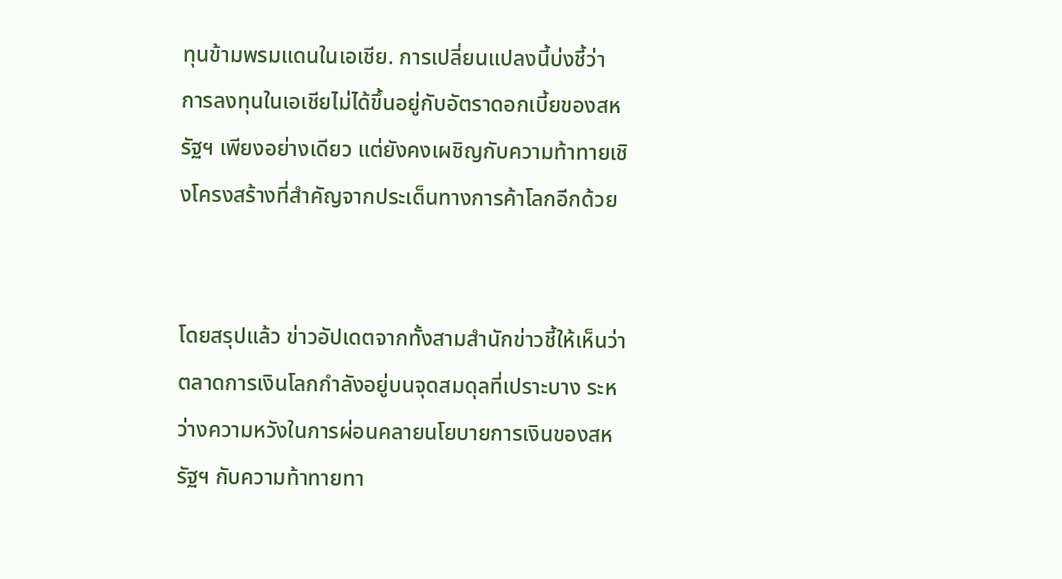ทุนข้ามพรมแดนในเอเชีย. การเปลี่ยนแปลงนี้บ่งชี้ว่า การลงทุนในเอเชียไม่ได้ขึ้นอยู่กับอัตราดอกเบี้ยของสหรัฐฯ เพียงอย่างเดียว แต่ยังคงเผชิญกับความท้าทายเชิงโครงสร้างที่สำคัญจากประเด็นทางการค้าโลกอีกด้วย


โดยสรุปแล้ว ข่าวอัปเดตจากทั้งสามสำนักข่าวชี้ให้เห็นว่า ตลาดการเงินโลกกำลังอยู่บนจุดสมดุลที่เปราะบาง ระหว่างความหวังในการผ่อนคลายนโยบายการเงินของสหรัฐฯ กับความท้าทายทา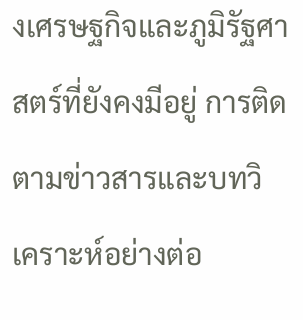งเศรษฐกิจและภูมิรัฐศาสตร์ที่ยังคงมีอยู่ การติดตามข่าวสารและบทวิเคราะห์อย่างต่อ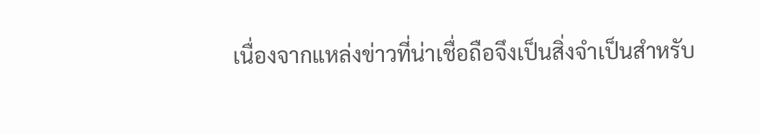เนื่องจากแหล่งข่าวที่น่าเชื่อถือจึงเป็นสิ่งจำเป็นสำหรับ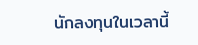นักลงทุนในเวลานี้